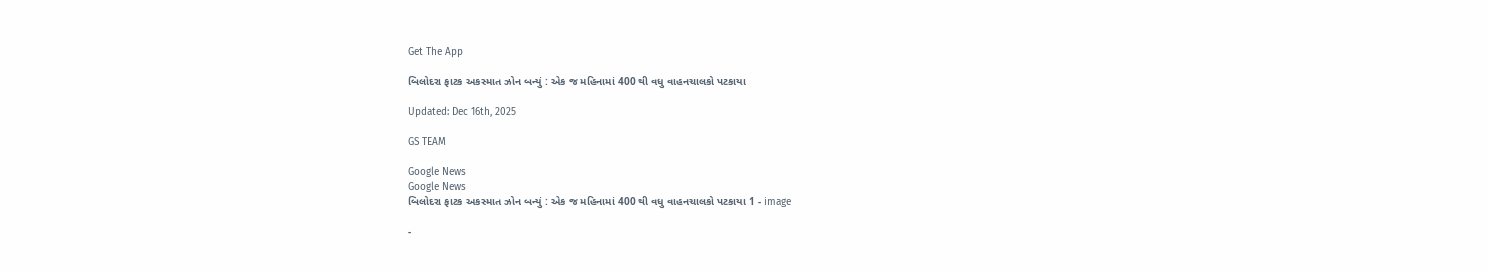Get The App

બિલોદરા ફાટક અકસ્માત ઝોન બન્યું : એક જ મહિનામાં 400 થી વધુ વાહનચાલકો પટકાયા

Updated: Dec 16th, 2025

GS TEAM

Google News
Google News
બિલોદરા ફાટક અકસ્માત ઝોન બન્યું : એક જ મહિનામાં 400 થી વધુ વાહનચાલકો પટકાયા 1 - image

-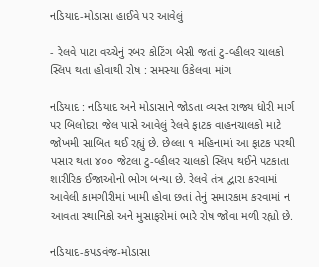નડિયાદ-મોડાસા હાઈવે પર આવેલું

- રેલવે પાટા વચ્ચેનું રબર કોટિંગ બેસી જતાં ટુ-વ્હીલર ચાલકો સ્લિપ થતા હોવાથી રોષ : સમસ્યા ઉકેલવા માંગ

નડિયાદ : નડિયાદ અને મોડાસાને જોડતા વ્યસ્ત રાજ્ય ધોરી માર્ગ પર બિલોદરા જેલ પાસે આવેલું રેલવે ફાટક વાહનચાલકો માટે જોખમી સાબિત થઈ રહ્યું છે. છેલ્લા ૧ મહિનામાં આ ફાટક પરથી પસાર થતા ૪૦૦ જેટલા ટુ-વ્હીલર ચાલકો સ્લિપ થઈને પટકાતા શારીરિક ઈજાઓનો ભોગ બન્યા છે. રેલવે તંત્ર દ્વારા કરવામાં આવેલી કામગીરીમાં ખામી હોવા છતાં તેનું સમારકામ કરવામાં ન આવતા સ્થાનિકો અને મુસાફરોમાં ભારે રોષ જોવા મળી રહ્યો છે.

નડિયાદ-કપડવંજ-મોડાસા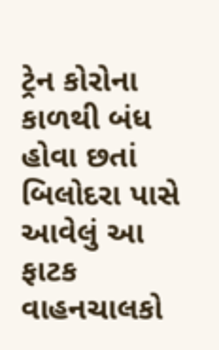ટ્રેન કોરોના કાળથી બંધ હોવા છતાં બિલોદરા પાસે આવેલું આ ફાટક વાહનચાલકો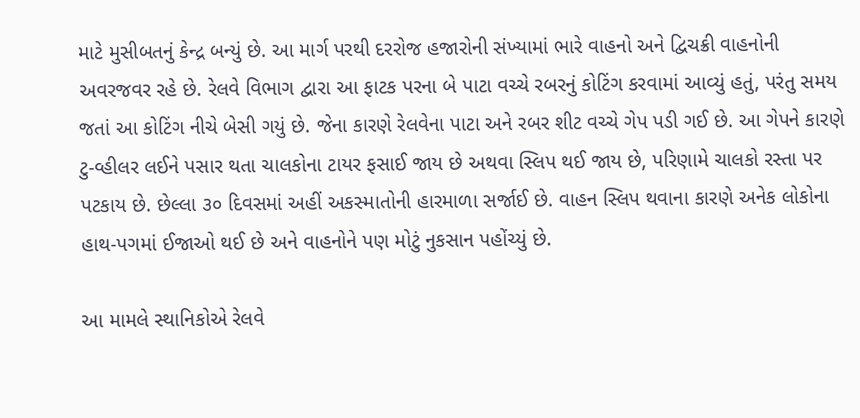માટે મુસીબતનું કેન્દ્ર બન્યું છે. આ માર્ગ પરથી દરરોજ હજારોની સંખ્યામાં ભારે વાહનો અને દ્વિચક્રી વાહનોની અવરજવર રહે છે. રેલવે વિભાગ દ્વારા આ ફાટક પરના બે પાટા વચ્ચે રબરનું કોટિંગ કરવામાં આવ્યું હતું, પરંતુ સમય જતાં આ કોટિંગ નીચે બેસી ગયું છે. જેના કારણે રેલવેના પાટા અને રબર શીટ વચ્ચે ગેપ પડી ગઈ છે. આ ગેપને કારણે ટુ-વ્હીલર લઈને પસાર થતા ચાલકોના ટાયર ફસાઈ જાય છે અથવા સ્લિપ થઈ જાય છે, પરિણામે ચાલકો રસ્તા પર પટકાય છે. છેલ્લા ૩૦ દિવસમાં અહીં અકસ્માતોની હારમાળા સર્જાઈ છે. વાહન સ્લિપ થવાના કારણે અનેક લોકોના હાથ-પગમાં ઈજાઓ થઈ છે અને વાહનોને પણ મોટું નુકસાન પહોંચ્યું છે.

આ મામલે સ્થાનિકોએ રેલવે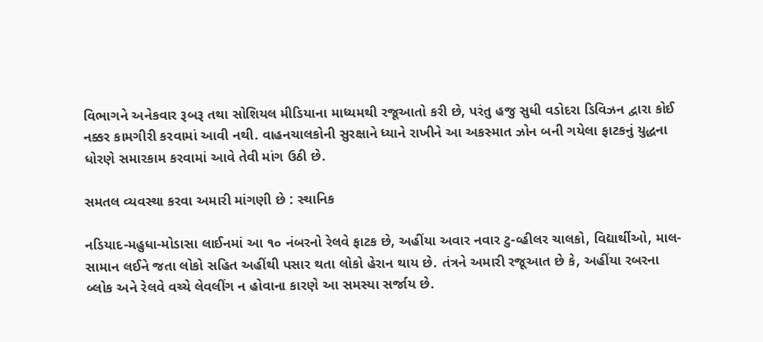વિભાગને અનેકવાર રૂબરૂ તથા સોશિયલ મીડિયાના માધ્યમથી રજૂઆતો કરી છે, પરંતુ હજુ સુધી વડોદરા ડિવિઝન દ્વારા કોઈ નક્કર કામગીરી કરવામાં આવી નથી. વાહનચાલકોની સુરક્ષાને ધ્યાને રાખીને આ અકસ્માત ઝોન બની ગયેલા ફાટકનું યુદ્ધના ધોરણે સમારકામ કરવામાં આવે તેવી માંગ ઉઠી છે.

સમતલ વ્યવસ્થા કરવા અમારી માંગણી છે : સ્થાનિક

નડિયાદ-મહુધા-મોડાસા લાઈનમાં આ ૧૦ નંબરનો રેલવે ફાટક છે, અહીંયા અવાર નવાર ટુ-વ્હીલર ચાલકો, વિદ્યાર્થીઓ, માલ-સામાન લઈને જતા લોકો સહિત અહીંથી પસાર થતા લોકો હેરાન થાય છે. તંત્રને અમારી રજૂઆત છે કે, અહીંયા રબરના બ્લોક અને રેલવે વચ્ચે લેવલીંગ ન હોવાના કારણે આ સમસ્યા સર્જાય છે.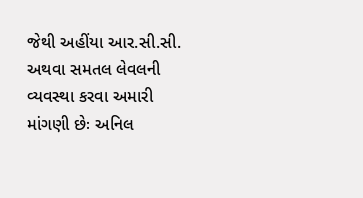જેથી અહીંયા આર.સી.સી. અથવા સમતલ લેવલની વ્યવસ્થા કરવા અમારી માંગણી છેઃ અનિલ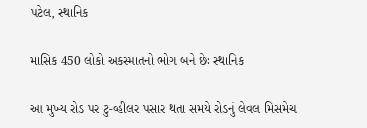પટેલ, સ્થાનિક

માસિક 450 લોકો અકસ્માતનો ભોગ બને છેઃ સ્થાનિક

આ મુખ્ય રોડ પર ટુ-વ્હીલર પસાર થતા સમયે રોડનું લેવલ મિસમેચ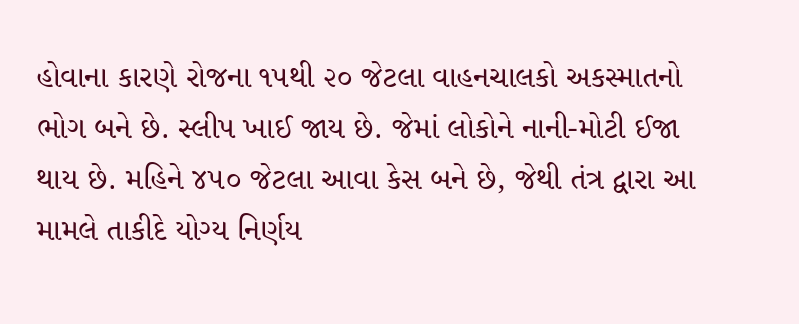હોવાના કારણે રોજના ૧૫થી ૨૦ જેટલા વાહનચાલકો અકસ્માતનો ભોગ બને છે. સ્લીપ ખાઈ જાય છે. જેમાં લોકોને નાની-મોટી ઈજા થાય છે. મહિને ૪૫૦ જેટલા આવા કેસ બને છે, જેથી તંત્ર દ્વારા આ મામલે તાકીદે યોગ્ય નિર્ણય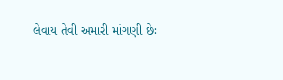લેવાય તેવી અમારી માંગણી છેઃ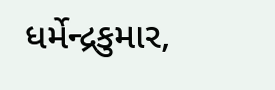ધર્મેન્દ્રકુમાર,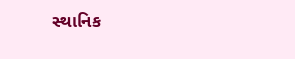સ્થાનિક